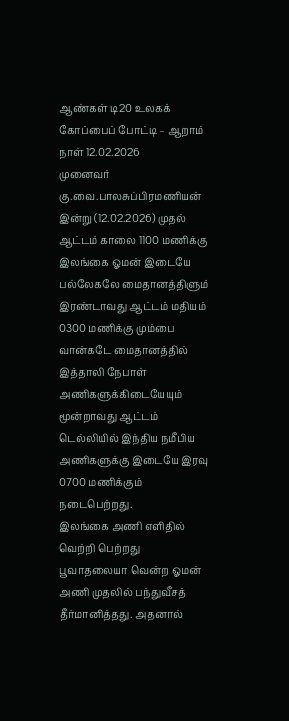ஆண்கள் டி20 உலகக் கோப்பைப் போட்டி – ஆறாம் நாள் 12.02.2026
முனைவர் கு.வை.பாலசுப்பிரமணியன்
இன்று (12.02.2026) முதல் ஆட்டம் காலை 1100 மணிக்கு இலங்கை ஓமன் இடையே பல்லேகலே மைதானத்திளும் இரண்டாவது ஆட்டம் மதியம் 0300 மணிக்கு மும்பை வான்கடே மைதானத்தில் இத்தாலி நேபாள் அணிகளுக்கிடையேயும் மூன்றாவது ஆட்டம் டெல்லியில் இந்திய நமீபிய அணிகளுக்கு இடையே இரவு 0700 மணிக்கும் நடைபெற்றது.
இலங்கை அணி எளிதில் வெற்றி பெற்றது
பூவாதலையா வென்ற ஓமன் அணி முதலில் பந்துவீசத் தீர்மானித்தது. அதனால்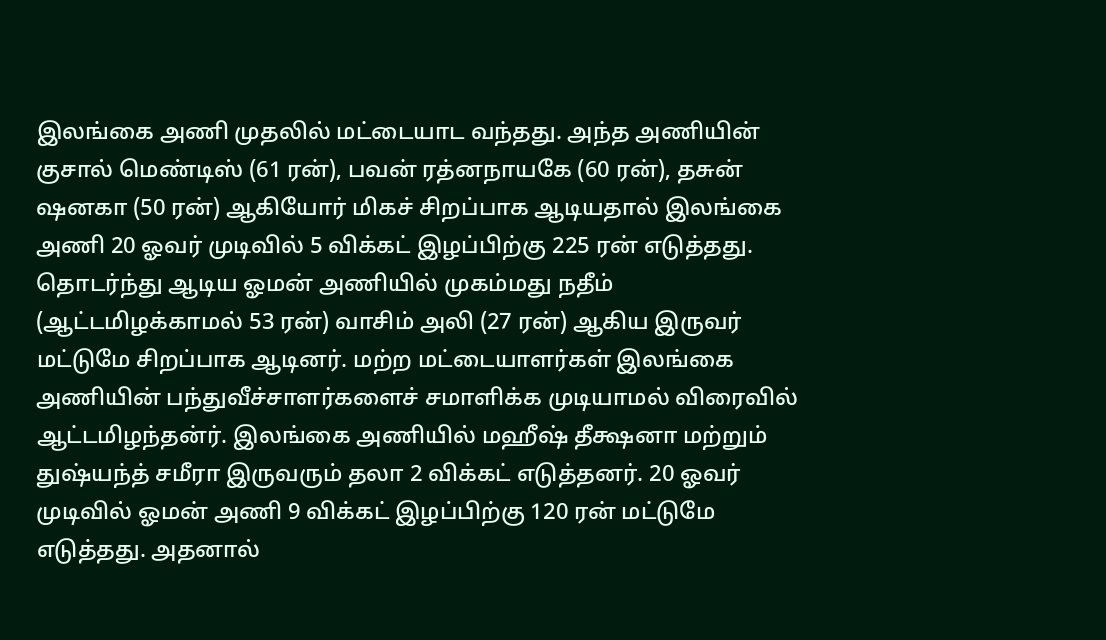இலங்கை அணி முதலில் மட்டையாட வந்தது. அந்த அணியின் குசால் மெண்டிஸ் (61 ரன்), பவன் ரத்னநாயகே (60 ரன்), தசுன் ஷனகா (50 ரன்) ஆகியோர் மிகச் சிறப்பாக ஆடியதால் இலங்கை அணி 20 ஓவர் முடிவில் 5 விக்கட் இழப்பிற்கு 225 ரன் எடுத்தது. தொடர்ந்து ஆடிய ஓமன் அணியில் முகம்மது நதீம் (ஆட்டமிழக்காமல் 53 ரன்) வாசிம் அலி (27 ரன்) ஆகிய இருவர் மட்டுமே சிறப்பாக ஆடினர். மற்ற மட்டையாளர்கள் இலங்கை அணியின் பந்துவீச்சாளர்களைச் சமாளிக்க முடியாமல் விரைவில் ஆட்டமிழந்தன்ர். இலங்கை அணியில் மஹீஷ் தீக்ஷனா மற்றும் துஷ்யந்த் சமீரா இருவரும் தலா 2 விக்கட் எடுத்தனர். 20 ஓவர் முடிவில் ஓமன் அணி 9 விக்கட் இழப்பிற்கு 120 ரன் மட்டுமே எடுத்தது. அதனால்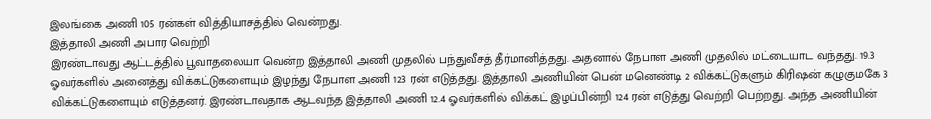இலங்கை அணி 105 ரன்கள் வித்தியாசத்தில் வென்றது.
இத்தாலி அணி அபார வெற்றி
இரண்டாவது ஆட்டத்தில் பூவாதலையா வென்ற இத்தாலி அணி முதலில் பந்துவீசத் தீர்மானித்தது. அதனால் நேபாள அணி முதலில் மட்டையாட வந்தது. 19.3 ஓவர்களில் அனைத்து விக்கட்டுகளையும் இழந்து நேபாள அணி 123 ரன் எடுத்தது. இத்தாலி அணியின் பென் மனெண்டி 2 விக்கட்டுகளும் கிரிஷன் கழுகுமகே 3 விக்கட்டுகளையும் எடுத்தனர். இரண்டாவதாக ஆடவந்த இத்தாலி அணி 12.4 ஓவர்களில் விக்கட் இழப்பின்றி 124 ரன் எடுத்து வெற்றி பெற்றது. அந்த அணியின்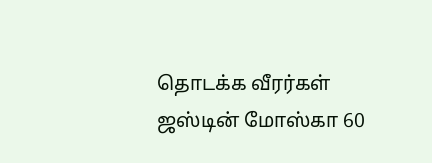தொடக்க வீரர்கள் ஜஸ்டின் மோஸ்கா 60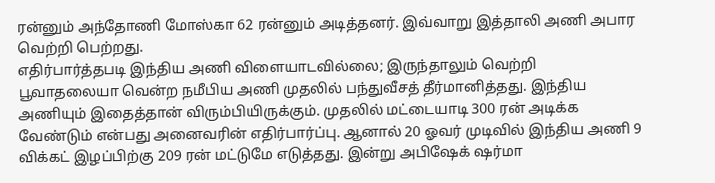ரன்னும் அந்தோணி மோஸ்கா 62 ரன்னும் அடித்தனர். இவ்வாறு இத்தாலி அணி அபார வெற்றி பெற்றது.
எதிர்பார்த்தபடி இந்திய அணி விளையாடவில்லை; இருந்தாலும் வெற்றி
பூவாதலையா வென்ற நமீபிய அணி முதலில் பந்துவீசத் தீர்மானித்தது. இந்திய அணியும் இதைத்தான் விரும்பியிருக்கும். முதலில் மட்டையாடி 300 ரன் அடிக்க வேண்டும் என்பது அனைவரின் எதிர்பார்ப்பு. ஆனால் 20 ஓவர் முடிவில் இந்திய அணி 9 விக்கட் இழப்பிற்கு 209 ரன் மட்டுமே எடுத்தது. இன்று அபிஷேக் ஷர்மா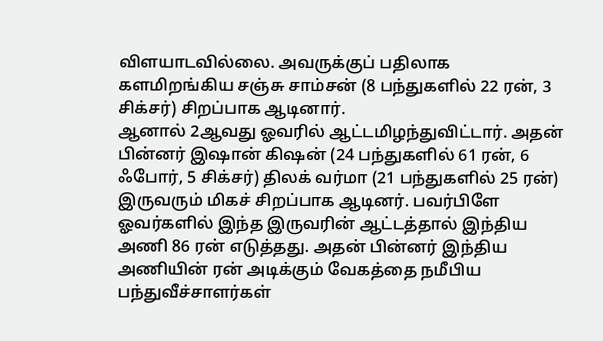விளயாடவில்லை. அவருக்குப் பதிலாக களமிறங்கிய சஞ்சு சாம்சன் (8 பந்துகளில் 22 ரன், 3 சிக்சர்) சிறப்பாக ஆடினார்.
ஆனால் 2ஆவது ஓவரில் ஆட்டமிழந்துவிட்டார். அதன் பின்னர் இஷான் கிஷன் (24 பந்துகளில் 61 ரன், 6 ஃபோர், 5 சிக்சர்) திலக் வர்மா (21 பந்துகளில் 25 ரன்) இருவரும் மிகச் சிறப்பாக ஆடினர். பவர்பிளே ஓவர்களில் இந்த இருவரின் ஆட்டத்தால் இந்திய அணி 86 ரன் எடுத்தது. அதன் பின்னர் இந்திய அணியின் ரன் அடிக்கும் வேகத்தை நமீபிய பந்துவீச்சாளர்கள்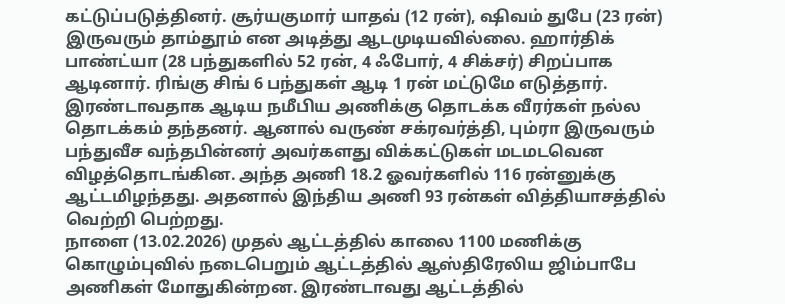கட்டுப்படுத்தினர். சூர்யகுமார் யாதவ் (12 ரன்), ஷிவம் துபே (23 ரன்) இருவரும் தாம்தூம் என அடித்து ஆடமுடியவில்லை. ஹார்திக் பாண்ட்யா (28 பந்துகளில் 52 ரன், 4 ஃபோர், 4 சிக்சர்) சிறப்பாக ஆடினார். ரிங்கு சிங் 6 பந்துகள் ஆடி 1 ரன் மட்டுமே எடுத்தார்.
இரண்டாவதாக ஆடிய நமீபிய அணிக்கு தொடக்க வீரர்கள் நல்ல தொடக்கம் தந்தனர். ஆனால் வருண் சக்ரவர்த்தி, பும்ரா இருவரும் பந்துவீச வந்தபின்னர் அவர்களது விக்கட்டுகள் மடமடவென விழத்தொடங்கின. அந்த அணி 18.2 ஓவர்களில் 116 ரன்னுக்கு ஆட்டமிழந்தது. அதனால் இந்திய அணி 93 ரன்கள் வித்தியாசத்தில் வெற்றி பெற்றது.
நாளை (13.02.2026) முதல் ஆட்டத்தில் காலை 1100 மணிக்கு கொழும்புவில் நடைபெறும் ஆட்டத்தில் ஆஸ்திரேலிய ஜிம்பாபே அணிகள் மோதுகின்றன. இரண்டாவது ஆட்டத்தில்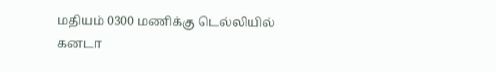மதியம் 0300 மணிக்கு டெல்லியில் கனடா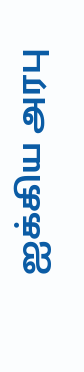ஐக்கிய அரபு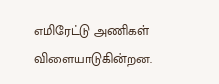எமிரேட்டு அணிகள் விளையாடுகின்றன.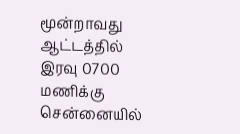மூன்றாவது ஆட்டத்தில் இரவு 0700 மணிக்கு சென்னையில்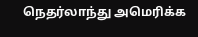நெதர்லாந்து அமெரிக்க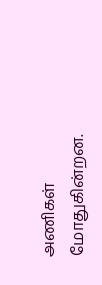அணிகள் மோதுகின்றன.